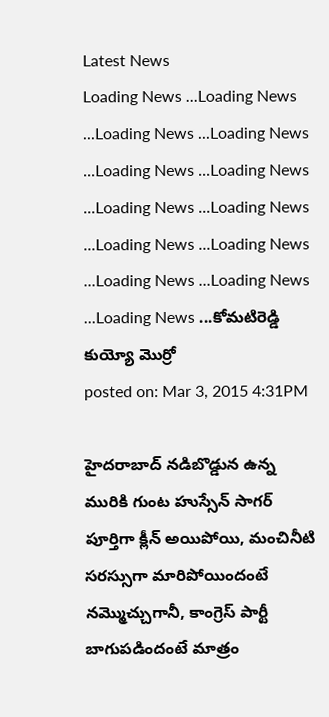Latest News
Loading News ...Loading News ...Loading News ...Loading News ...Loading News ...Loading News ...Loading News ...Loading News ...Loading News ...Loading News ...Loading News ...Loading News ...Loading News ...కోమటిరెడ్డి కుయ్యో మొర్రో
posted on: Mar 3, 2015 4:31PM

హైదరాబాద్ నడిబొడ్డున ఉన్న మురికి గుంట హుస్సేన్ సాగర్ పూర్తిగా క్లీన్ అయిపోయి, మంచినీటి సరస్సుగా మారిపోయిందంటే నమ్మొచ్చుగానీ, కాంగ్రెస్ పార్టీ బాగుపడిందంటే మాత్రం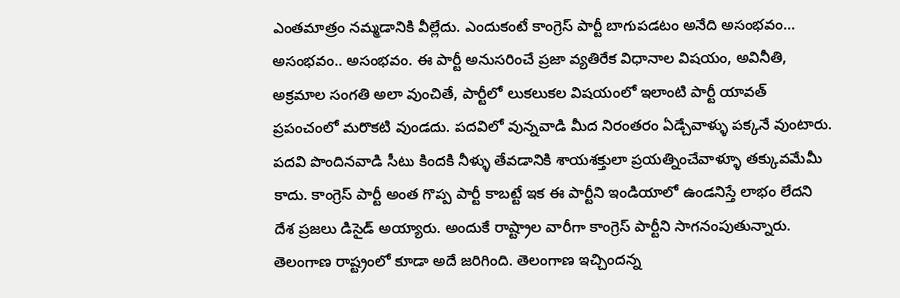ఎంతమాత్రం నమ్మడానికి వీల్లేదు. ఎందుకంటే కాంగ్రెస్ పార్టీ బాగుపడటం అనేది అసంభవం... అసంభవం.. అసంభవం. ఈ పార్టీ అనుసరించే ప్రజా వ్యతిరేక విధానాల విషయం, అవినీతి, అక్రమాల సంగతి అలా వుంచితే, పార్టీలో లుకలుకల విషయంలో ఇలాంటి పార్టీ యావత్ ప్రపంచంలో మరొకటి వుండదు. పదవిలో వున్నవాడి మీద నిరంతరం ఏడ్చేవాళ్ళు పక్కనే వుంటారు. పదవి పొందినవాడి సీటు కిందకి నీళ్ళు తేవడానికి శాయశక్తులా ప్రయత్నించేవాళ్ళూ తక్కువమేమీ కాదు. కాంగ్రెస్ పార్టీ అంత గొప్ప పార్టీ కాబట్టే ఇక ఈ పార్టీని ఇండియాలో ఉండనిస్తే లాభం లేదని దేశ ప్రజలు డిసైడ్ అయ్యారు. అందుకే రాష్ట్రాల వారీగా కాంగ్రెస్ పార్టీని సాగనంపుతున్నారు. తెలంగాణ రాష్ట్రంలో కూడా అదే జరిగింది. తెలంగాణ ఇచ్చిందన్న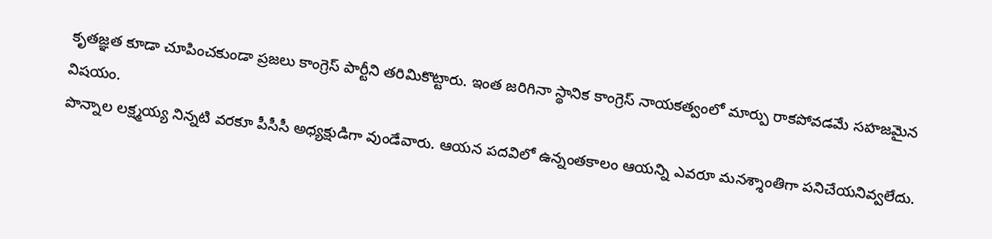కృతజ్ఞత కూడా చూపించకుండా ప్రజలు కాంగ్రెస్ పార్టీని తరిమికొట్టారు. ఇంత జరిగినా స్థానిక కాంగ్రెస్ నాయకత్వంలో మార్పు రాకపోవడమే సహజమైన విషయం.
పొన్నాల లక్ష్మయ్య నిన్నటి వరకూ పీసీసీ అధ్యక్షుడిగా వుండేవారు. ఆయన పదవిలో ఉన్నంతకాలం ఆయన్ని ఎవరూ మనశ్శాంతిగా పనిచేయనివ్వలేదు.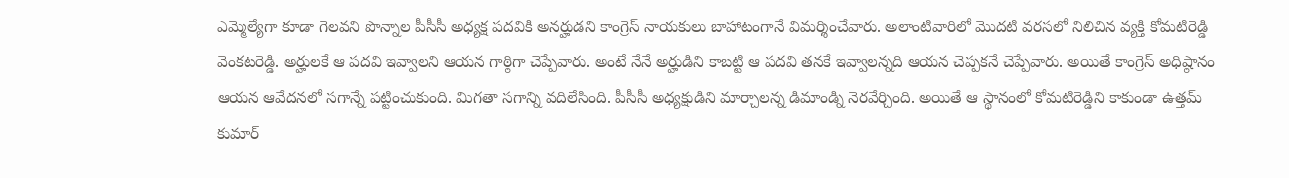ఎమ్మెల్యేగా కూడా గెలవని పొన్నాల పీసీసీ అధ్యక్ష పదవికి అనర్హుడని కాంగ్రెస్ నాయకులు బాహాటంగానే విమర్శించేవారు. అలాంటివారిలో మొదటి వరసలో నిలిచిన వ్యక్తి కోమటిరెడ్డి వెంకటరెడ్డి. అర్హులకే ఆ పదవి ఇవ్వాలని ఆయన గాఠ్ఠిగా చెప్పేవారు. అంటే నేనే అర్హుడిని కాబట్టి ఆ పదవి తనకే ఇవ్వాలన్నది ఆయన చెప్పకనే చెప్పేవారు. అయితే కాంగ్రెస్ అధిష్ఠానం ఆయన ఆవేదనలో సగాన్నే పట్టించుకుంది. మిగతా సగాన్ని వదిలేసింది. పీసీసీ అధ్యక్షుడిని మార్చాలన్న డిమాండ్ని నెరవేర్చింది. అయితే ఆ స్థానంలో కోమటిరెడ్డిని కాకుండా ఉత్తమ్ కుమార్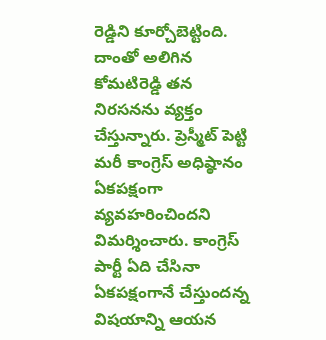రెడ్డిని కూర్చోబెట్టింది. దాంతో అలిగిన కోమటిరెడ్డి తన నిరసనను వ్యక్తం చేస్తున్నారు. ప్రెస్మీట్ పెట్టి మరీ కాంగ్రెస్ అధిష్ఠానం ఏకపక్షంగా వ్యవహరించిందని విమర్శించారు. కాంగ్రెస్ పార్టీ ఏది చేసినా ఏకపక్షంగానే చేస్తుందన్న విషయాన్ని ఆయన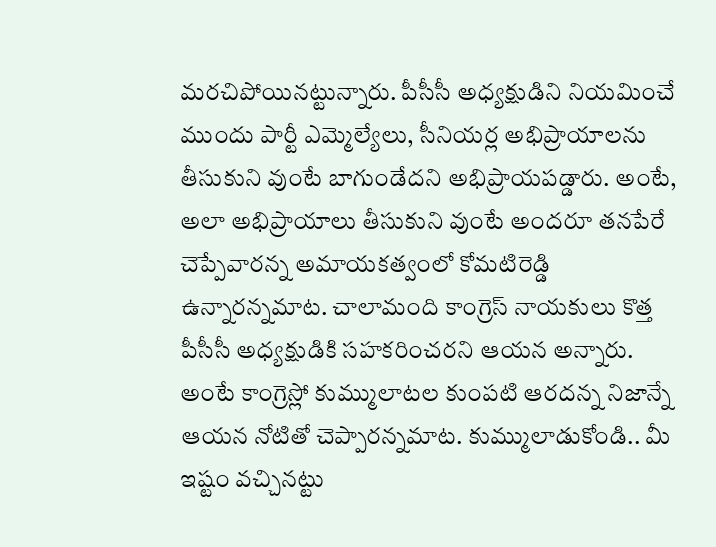మరచిపోయినట్టున్నారు. పీసీసీ అధ్యక్షుడిని నియమించే ముందు పార్టీ ఎమ్మెల్యేలు, సీనియర్ల అభిప్రాయాలను తీసుకుని వుంటే బాగుండేదని అభిప్రాయపడ్డారు. అంటే, అలా అభిప్రాయాలు తీసుకుని వుంటే అందరూ తనపేరే చెప్పేవారన్న అమాయకత్వంలో కోమటిరెడ్డి ఉన్నారన్నమాట. చాలామంది కాంగ్రెస్ నాయకులు కొత్త పీసీసీ అధ్యక్షుడికి సహకరించరని ఆయన అన్నారు. అంటే కాంగ్రెస్లో కుమ్ములాటల కుంపటి ఆరదన్న నిజాన్నే ఆయన నోటితో చెప్పారన్నమాట. కుమ్ములాడుకోండి.. మీ ఇష్టం వచ్చినట్టు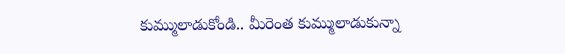కుమ్ములాడుకోండి.. మీరెంత కుమ్ములాడుకున్నా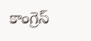కాంగ్రెస్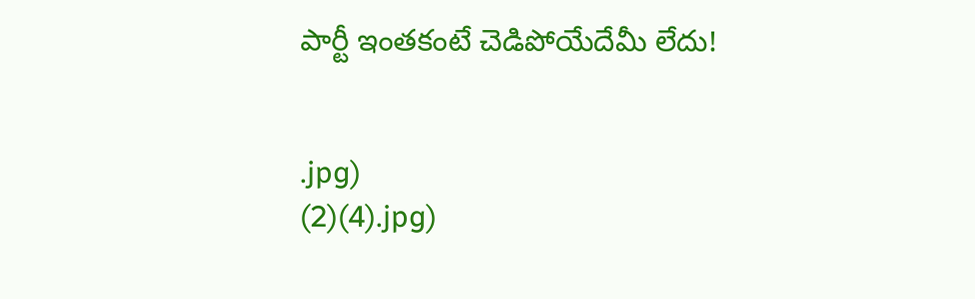పార్టీ ఇంతకంటే చెడిపోయేదేమీ లేదు!


.jpg)
(2)(4).jpg)